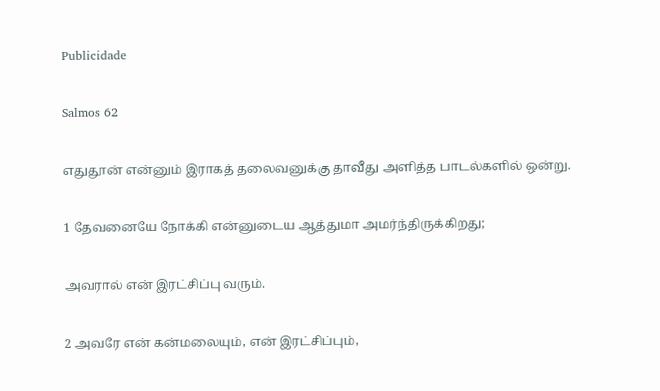Publicidade

Salmos 62

எதுதூன் என்னும் இராகத் தலைவனுக்கு தாவீது அளித்த பாடல்களில் ஒன்று.

1 தேவனையே நோக்கி என்னுடைய ஆத்துமா அமர்ந்திருக்கிறது;

அவரால் என் இரட்சிப்பு வரும்.

2 அவரே என் கன்மலையும், என் இரட்சிப்பும்,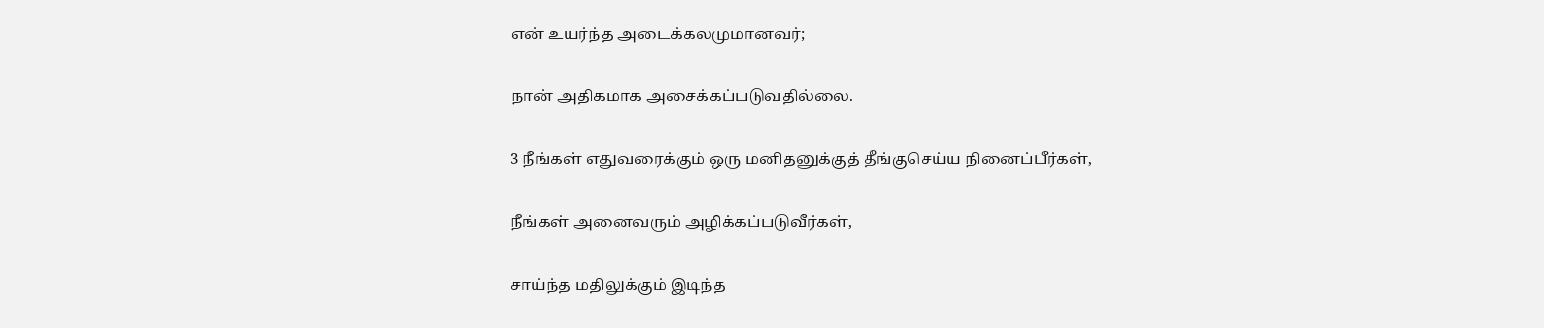என் உயர்ந்த அடைக்கலமுமானவர்;

நான் அதிகமாக அசைக்கப்படுவதில்லை.

3 நீங்கள் எதுவரைக்கும் ஒரு மனிதனுக்குத் தீங்குசெய்ய நினைப்பீர்கள்,

நீங்கள் அனைவரும் அழிக்கப்படுவீர்கள்,

சாய்ந்த மதிலுக்கும் இடிந்த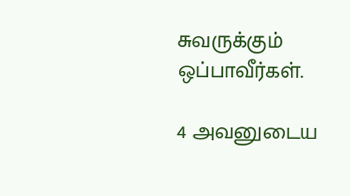சுவருக்கும் ஒப்பாவீர்கள்.

4 அவனுடைய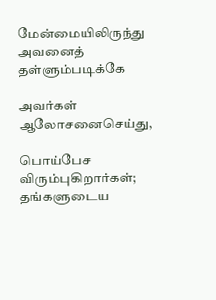மேன்மையிலிருந்து அவனைத் தள்ளும்படிக்கே

அவர்கள் ஆலோசனைசெய்து,

பொய்பேச விரும்புகிறார்கள்; தங்களுடைய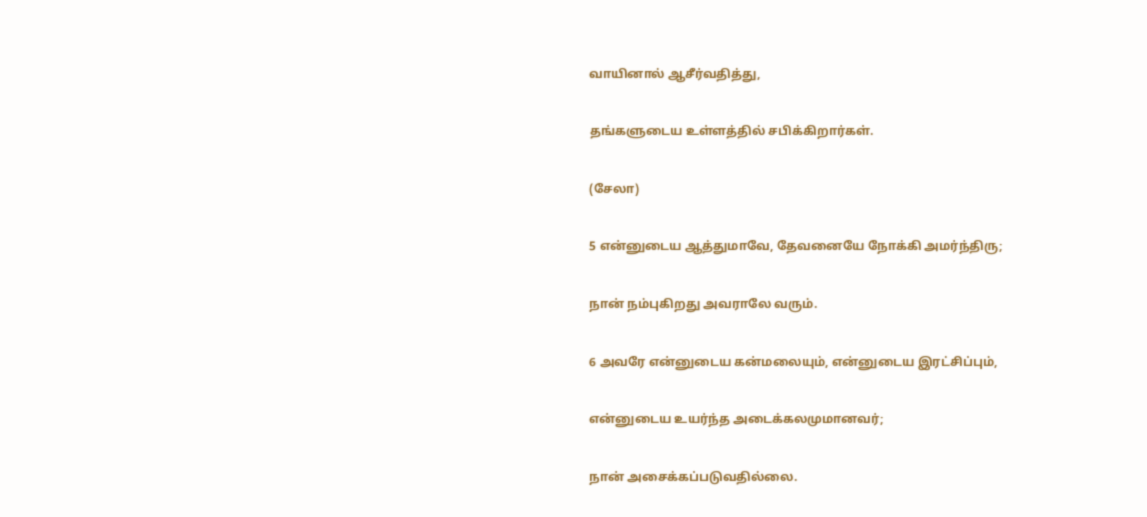வாயினால் ஆசீர்வதித்து,

தங்களுடைய உள்ளத்தில் சபிக்கிறார்கள்.

(சேலா)

5 என்னுடைய ஆத்துமாவே, தேவனையே நோக்கி அமர்ந்திரு;

நான் நம்புகிறது அவராலே வரும்.

6 அவரே என்னுடைய கன்மலையும், என்னுடைய இரட்சிப்பும்,

என்னுடைய உயர்ந்த அடைக்கலமுமானவர்;

நான் அசைக்கப்படுவதில்லை.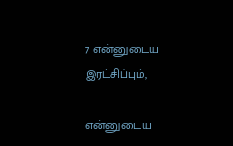7 என்னுடைய இரட்சிப்பும்,

என்னுடைய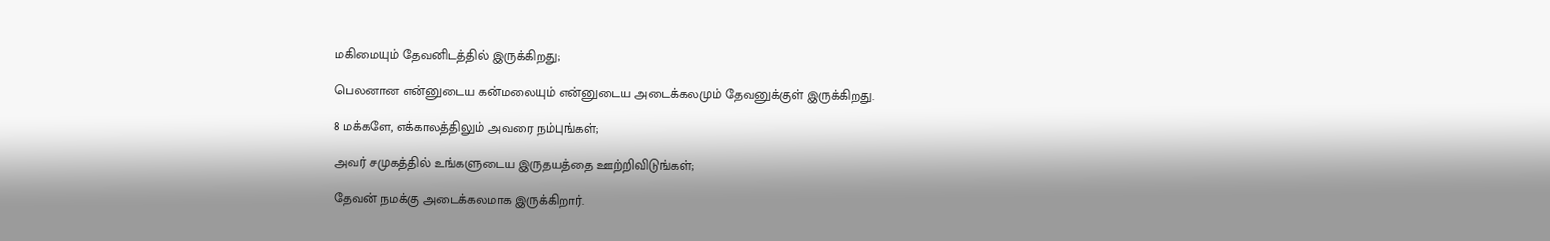மகிமையும் தேவனிடத்தில் இருக்கிறது;

பெலனான என்னுடைய கன்மலையும் என்னுடைய அடைக்கலமும் தேவனுக்குள் இருக்கிறது.

8 மக்களே, எக்காலத்திலும் அவரை நம்புங்கள்;

அவர் சமுகத்தில் உங்களுடைய இருதயத்தை ஊற்றிவிடுங்கள்;

தேவன் நமக்கு அடைக்கலமாக இருக்கிறார்.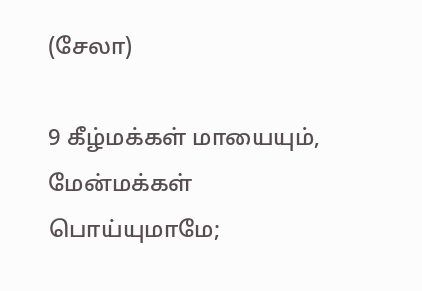(சேலா)

9 கீழ்மக்கள் மாயையும், மேன்மக்கள் பொய்யுமாமே;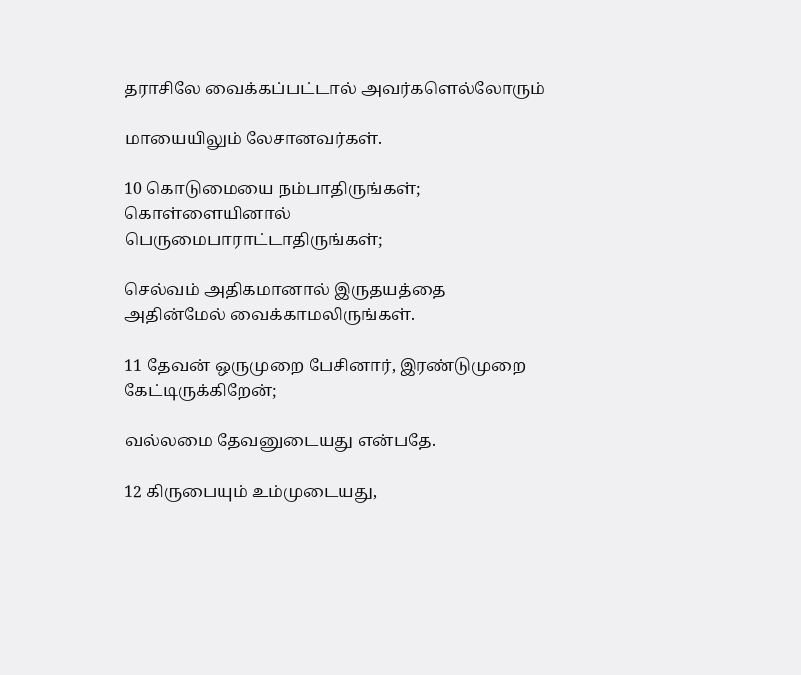தராசிலே வைக்கப்பட்டால் அவர்களெல்லோரும்

மாயையிலும் லேசானவர்கள்.

10 கொடுமையை நம்பாதிருங்கள்; கொள்ளையினால் பெருமைபாராட்டாதிருங்கள்;

செல்வம் அதிகமானால் இருதயத்தை அதின்மேல் வைக்காமலிருங்கள்.

11 தேவன் ஒருமுறை பேசினார், இரண்டுமுறை கேட்டிருக்கிறேன்;

வல்லமை தேவனுடையது என்பதே.

12 கிருபையும் உம்முடையது,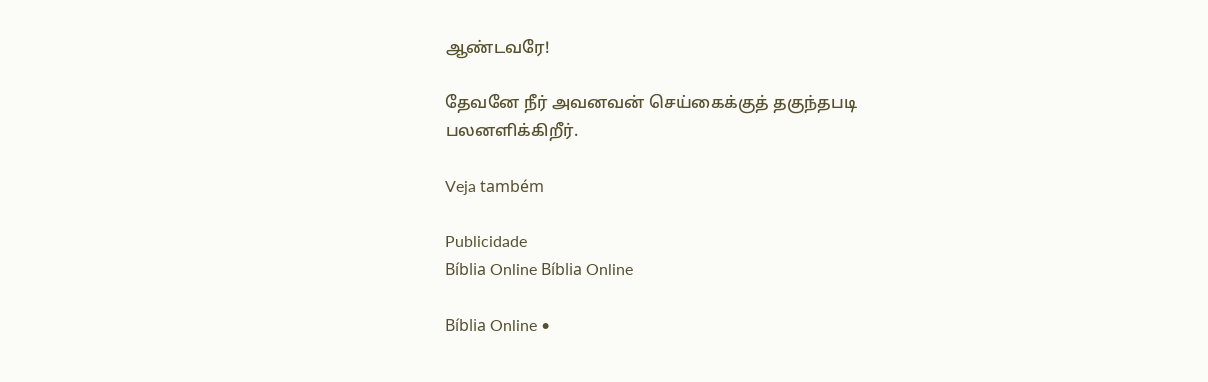ஆண்டவரே!

தேவனே நீர் அவனவன் செய்கைக்குத் தகுந்தபடி பலனளிக்கிறீர்.

Veja também

Publicidade
Bíblia Online Bíblia Online

Bíblia Online •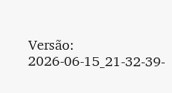Versão: 2026-06-15_21-32-39-